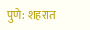पुणे: शहरात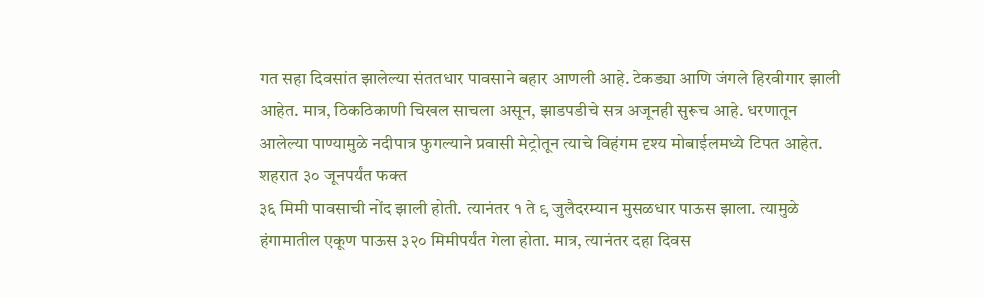गत सहा दिवसांत झालेल्या संततधार पावसाने बहार आणली आहे. टेकड्या आणि जंगले हिरवीगार झाली आहेत. मात्र, ठिकठिकाणी चिखल साचला असून, झाडपडीचे सत्र अजूनही सुरूच आहे. धरणातून आलेल्या पाण्यामुळे नदीपात्र फुगल्याने प्रवासी मेट्रोतून त्याचे विहंगम दृश्य मोबाईलमध्ये टिपत आहेत.
शहरात ३० जूनपर्यंत फक्त
३६ मिमी पावसाची नोंद झाली होती. त्यानंतर १ ते ९ जुलैदरम्यान मुसळधार पाऊस झाला. त्यामुळे हंगामातील एकूण पाऊस ३२० मिमीपर्यंत गेला होता. मात्र, त्यानंतर दहा दिवस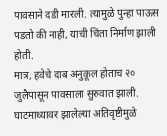पावसाने दडी मारली. त्यामुळे पुन्हा पाऊस पडतो की नाही, याची चिंता निर्माण झाली होती.
मात्र, हवेचे दाब अनुकूल होताच २० जुलैपासून पावसाला सुरुवात झाली. घाटमाथ्यावर झालेल्या अतिवृष्टीमुळे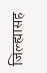जिल्ह्यासह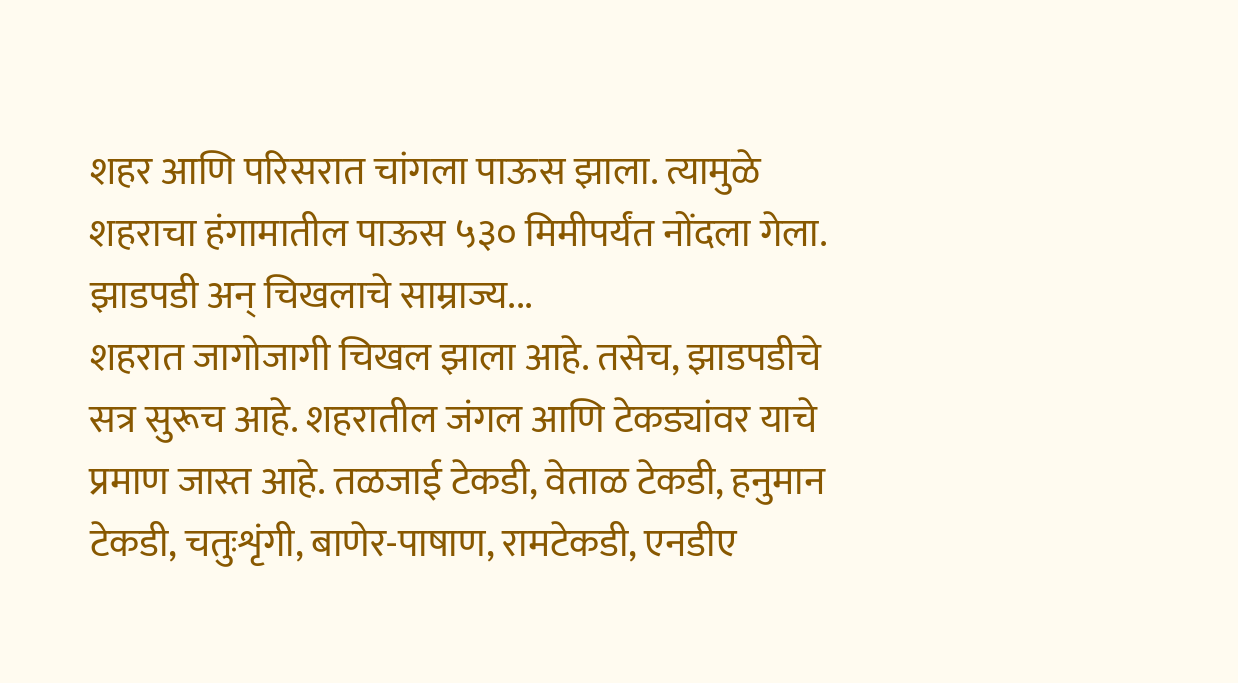शहर आणि परिसरात चांगला पाऊस झाला. त्यामुळे शहराचा हंगामातील पाऊस ५३० मिमीपर्यंत नोंदला गेला.
झाडपडी अन् चिखलाचे साम्राज्य...
शहरात जागोजागी चिखल झाला आहे. तसेच, झाडपडीचे सत्र सुरूच आहे. शहरातील जंगल आणि टेकड्यांवर याचे प्रमाण जास्त आहे. तळजाई टेकडी, वेताळ टेकडी, हनुमान टेकडी, चतुःशृंगी, बाणेर-पाषाण, रामटेकडी, एनडीए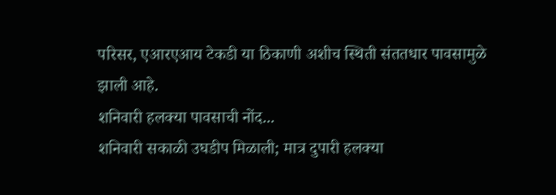परिसर, एआरएआय टेकडी या ठिकाणी अशीच स्थिती संततधार पावसामुळे झाली आहे.
शनिवारी हलक्या पावसाची नोंद...
शनिवारी सकाळी उघडीप मिळाली; मात्र दुपारी हलक्या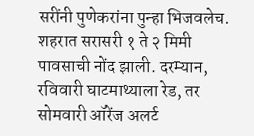सरींनी पुणेकरांना पुन्हा भिजवलेच. शहरात सरासरी १ ते २ मिमी पावसाची नोंद झाली. दरम्यान, रविवारी घाटमाथ्याला रेड, तर सोमवारी ऑरेंज अलर्ट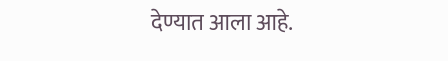देण्यात आला आहे.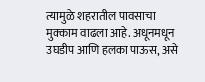त्यामुळे शहरातील पावसाचा मुक्काम वाढला आहे. अधूनमधून उघडीप आणि हलका पाऊस, असे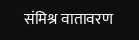संमिश्र वातावरण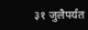३१ जुलैपर्यंत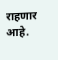राहणार आहे.